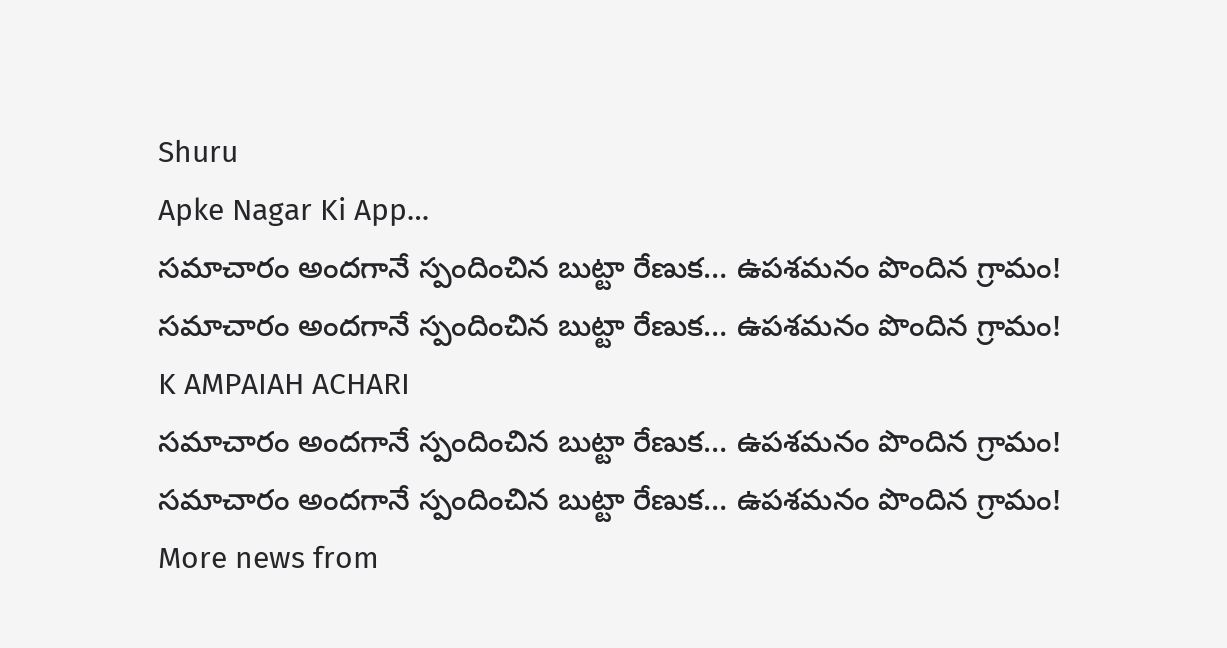Shuru
Apke Nagar Ki App…
సమాచారం అందగానే స్పందించిన బుట్టా రేణుక… ఉపశమనం పొందిన గ్రామం! సమాచారం అందగానే స్పందించిన బుట్టా రేణుక… ఉపశమనం పొందిన గ్రామం!
K AMPAIAH ACHARI
సమాచారం అందగానే స్పందించిన బుట్టా రేణుక… ఉపశమనం పొందిన గ్రామం! సమాచారం అందగానే స్పందించిన బుట్టా రేణుక… ఉపశమనం పొందిన గ్రామం!
More news from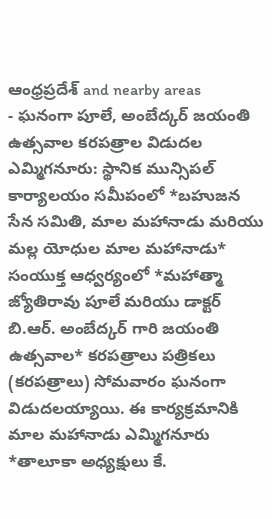ఆంధ్రప్రదేశ్ and nearby areas
- ఘనంగా పూలే, అంబేద్కర్ జయంతి ఉత్సవాల కరపత్రాల విడుదల ఎమ్మిగనూరు: స్థానిక మున్సిపల్ కార్యాలయం సమీపంలో *బహుజన సేన సమితి, మాల మహానాడు మరియు మల్ల యోధుల మాల మహానాడు* సంయుక్త ఆధ్వర్యంలో *మహాత్మా జ్యోతిరావు పూలే మరియు డాక్టర్ బి.ఆర్. అంబేద్కర్ గారి జయంతి ఉత్సవాల* కరపత్రాలు పత్రికలు (కరపత్రాలు) సోమవారం ఘనంగా విడుదలయ్యాయి. ఈ కార్యక్రమానికి మాల మహానాడు ఎమ్మిగనూరు *తాలూకా అధ్యక్షులు కే.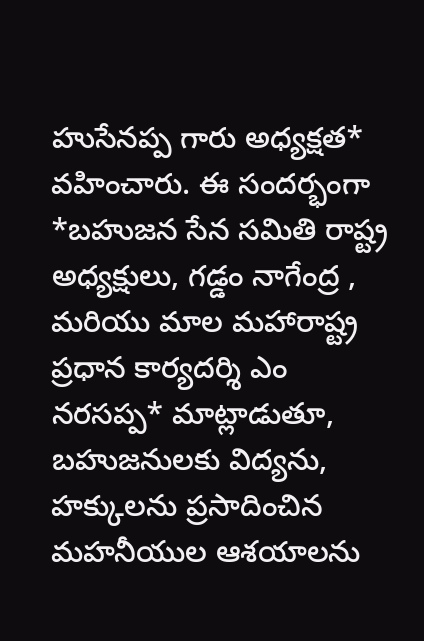హుసేనప్ప గారు అధ్యక్షత* వహించారు. ఈ సందర్భంగా *బహుజన సేన సమితి రాష్ట్ర అధ్యక్షులు, గడ్డం నాగేంద్ర , మరియు మాల మహారాష్ట్ర ప్రధాన కార్యదర్శి ఎం నరసప్ప* మాట్లాడుతూ, బహుజనులకు విద్యను, హక్కులను ప్రసాదించిన మహనీయుల ఆశయాలను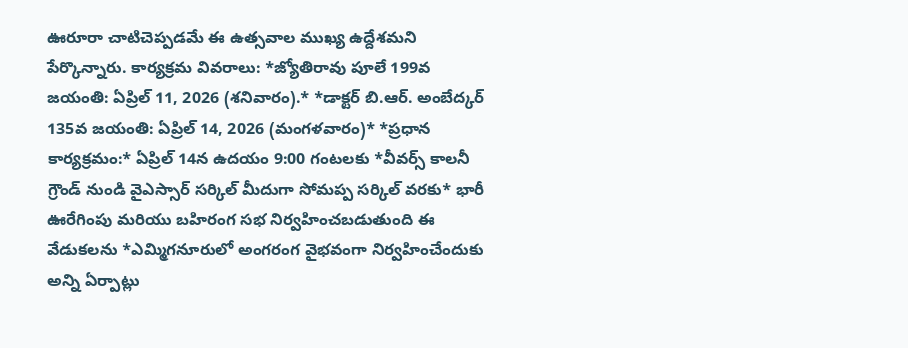ఊరూరా చాటిచెప్పడమే ఈ ఉత్సవాల ముఖ్య ఉద్దేశమని పేర్కొన్నారు. కార్యక్రమ వివరాలు: *జ్యోతిరావు పూలే 199వ జయంతి: ఏప్రిల్ 11, 2026 (శనివారం).* *డాక్టర్ బి.ఆర్. అంబేద్కర్ 135వ జయంతి: ఏప్రిల్ 14, 2026 (మంగళవారం)* *ప్రధాన కార్యక్రమం:* ఏప్రిల్ 14న ఉదయం 9:00 గంటలకు *వీవర్స్ కాలనీ గ్రౌండ్ నుండి వైఎస్సార్ సర్కిల్ మీదుగా సోమప్ప సర్కిల్ వరకు* భారీ ఊరేగింపు మరియు బహిరంగ సభ నిర్వహించబడుతుంది ఈ వేడుకలను *ఎమ్మిగనూరులో అంగరంగ వైభవంగా నిర్వహించేందుకు అన్ని ఏర్పాట్లు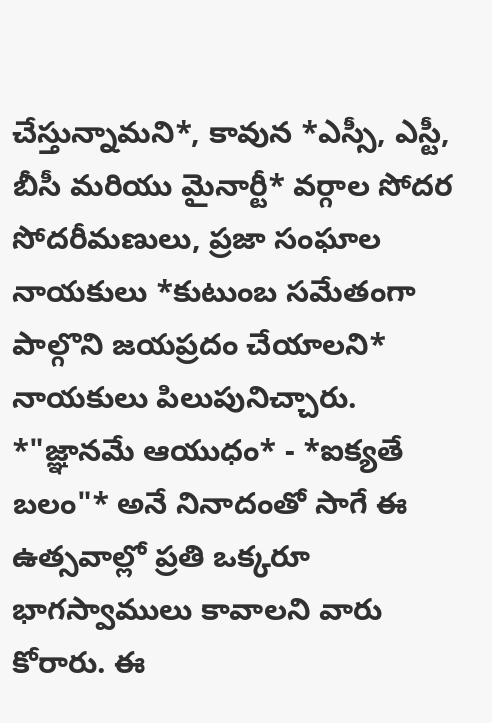చేస్తున్నామని*, కావున *ఎస్సీ, ఎస్టీ, బీసీ మరియు మైనార్టీ* వర్గాల సోదర సోదరీమణులు, ప్రజా సంఘాల నాయకులు *కుటుంబ సమేతంగా పాల్గొని జయప్రదం చేయాలని* నాయకులు పిలుపునిచ్చారు. *"జ్ఞానమే ఆయుధం* - *ఐక్యతే బలం"* అనే నినాదంతో సాగే ఈ ఉత్సవాల్లో ప్రతి ఒక్కరూ భాగస్వాములు కావాలని వారు కోరారు. ఈ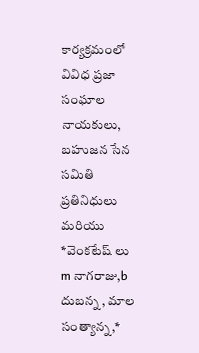కార్యక్రమంలో వివిధ ప్రజా సంఘాల నాయకులు, బహుజన సేన సమితి ప్రతినిధులు మరియు *వెంకటేష్ లు m నాగరాజు,b దుబన్న , మాల సంత్యాన్న,*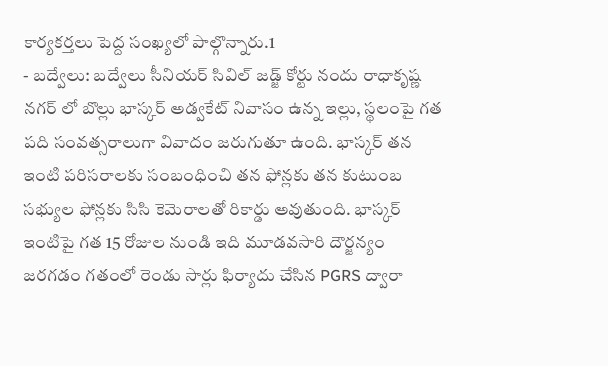కార్యకర్తలు పెద్ద సంఖ్యలో పాల్గొన్నారు.1
- బద్వేలు: బద్వేలు సీనియర్ సివిల్ జడ్జ్ కోర్టు నందు రాధాకృష్ణ నగర్ లో బొల్లు భాస్కర్ అడ్వకేట్ నివాసం ఉన్న ఇల్లు, స్థలంపై గత పది సంవత్సరాలుగా వివాదం జరుగుతూ ఉంది. భాస్కర్ తన ఇంటి పరిసరాలకు సంబంధించి తన ఫోన్లకు తన కుటుంబ సభ్యుల ఫోన్లకు సిసి కెమెరాలతో రికార్డు అవుతుంది. భాస్కర్ ఇంటిపై గత 15 రోజుల నుండి ఇది మూడవసారి దౌర్జన్యం జరగడం గతంలో రెండు సార్లు ఫిర్యాదు చేసిన PGRS ద్వారా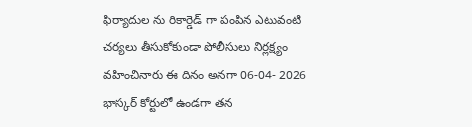ఫిర్యాదుల ను రికార్డెడ్ గా పంపిన ఎటువంటి చర్యలు తీసుకోకుండా పోలీసులు నిర్లక్ష్యం వహించినారు ఈ దినం అనగా 06-04- 2026 భాస్కర్ కోర్టులో ఉండగా తన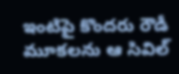ఇంటిపై కొందరు రౌడీ మూకలను ఆ సివిల్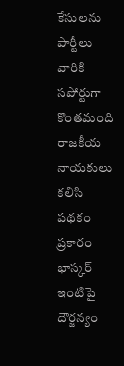కేసులను పార్టీలు వారికి సపోర్టుగా కొంతమంది రాజకీయ నాయకులు కలిసి పథకం ప్రకారం భాస్కర్ ఇంటిపై దౌర్జన్యం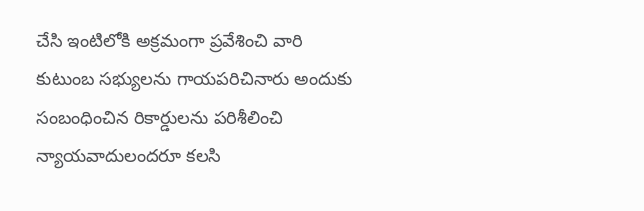చేసి ఇంటిలోకి అక్రమంగా ప్రవేశించి వారి కుటుంబ సభ్యులను గాయపరిచినారు అందుకు సంబంధించిన రికార్డులను పరిశీలించి న్యాయవాదులందరూ కలసి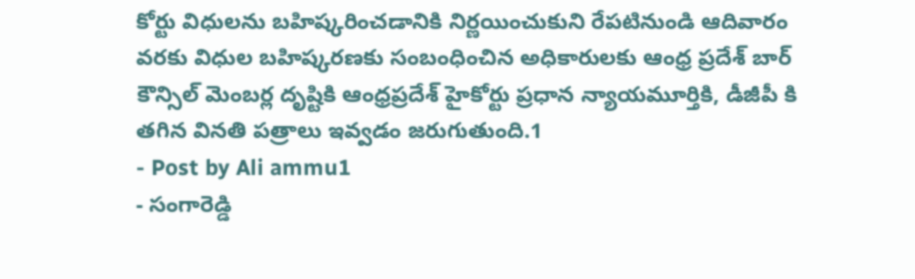కోర్టు విధులను బహిష్కరించడానికి నిర్ణయించుకుని రేపటినుండి ఆదివారం వరకు విధుల బహిష్కరణకు సంబంధించిన అధికారులకు ఆంధ్ర ప్రదేశ్ బార్ కౌన్సిల్ మెంబర్ల దృష్టికి ఆంధ్రప్రదేశ్ హైకోర్టు ప్రధాన న్యాయమూర్తికి, డీజీపీ కి తగిన వినతి పత్రాలు ఇవ్వడం జరుగుతుంది.1
- Post by Ali ammu1
- సంగారెడ్డి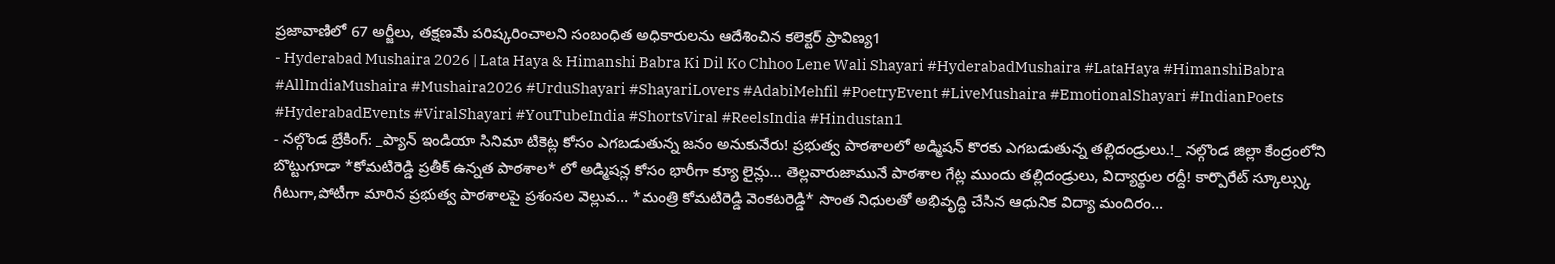ప్రజావాణిలో 67 అర్జీలు, తక్షణమే పరిష్కరించాలని సంబంధిత అధికారులను ఆదేశించిన కలెక్టర్ ప్రావిణ్య1
- Hyderabad Mushaira 2026 | Lata Haya & Himanshi Babra Ki Dil Ko Chhoo Lene Wali Shayari #HyderabadMushaira #LataHaya #HimanshiBabra #AllIndiaMushaira #Mushaira2026 #UrduShayari #ShayariLovers #AdabiMehfil #PoetryEvent #LiveMushaira #EmotionalShayari #IndianPoets #HyderabadEvents #ViralShayari #YouTubeIndia #ShortsViral #ReelsIndia #Hindustan1
- నల్గొండ బ్రేకింగ్: _ప్యాన్ ఇండియా సినిమా టికెట్ల కోసం ఎగబడుతున్న జనం అనుకునేరు! ప్రభుత్వ పాఠశాలలో అడ్మిషన్ కొరకు ఎగబడుతున్న తల్లిదండ్రులు.!_ నల్గొండ జిల్లా కేంద్రంలోని బొట్టుగూడా *కోమటిరెడ్డి ప్రతీక్ ఉన్నత పాఠశాల* లో అడ్మిషన్ల కోసం భారీగా క్యూ లైన్లు... తెల్లవారుజామునే పాఠశాల గేట్ల ముందు తల్లిదండ్రులు, విద్యార్థుల రద్దీ! కార్పొరేట్ స్కూల్స్కు గీటుగా,పోటీగా మారిన ప్రభుత్వ పాఠశాలపై ప్రశంసల వెల్లువ... *మంత్రి కోమటిరెడ్డి వెంకటరెడ్డి* సొంత నిధులతో అభివృద్ధి చేసిన ఆధునిక విద్యా మందిరం...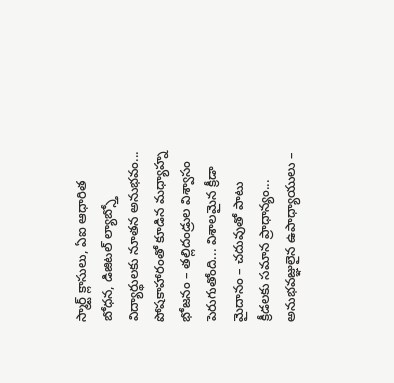స్మార్ట్ క్లాసులు, ఏఐ ఆధారిత బోధన, డిజిటల్ ల్యాబ్స్తో విద్యార్థులకు నూతన అనుభవం... పోషకాహారంతో కూడిన మధ్యాహ్న భోజనం – తల్లిదండ్రుల విశ్వాసం పెరుగుతోంది... విశాలమైన క్రీడా మైదానం – చదువుతో పాటు క్రీడలకు సమాన ప్రాధాన్యం... అనుభవజ్ఞులైన ఉపాధ్యాయులు –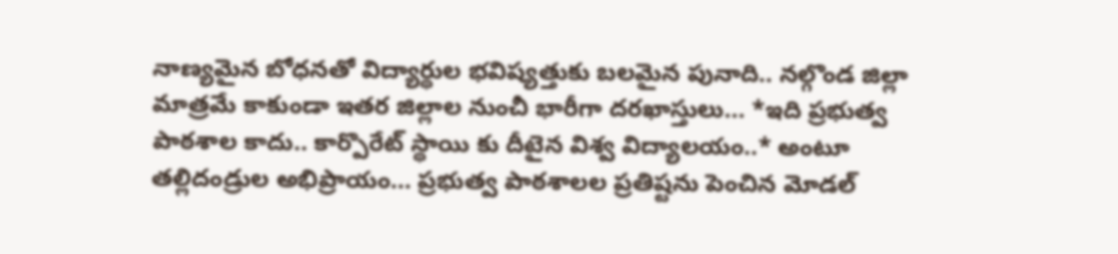నాణ్యమైన బోధనతో విద్యార్థుల భవిష్యత్తుకు బలమైన పునాది.. నల్గొండ జిల్లా మాత్రమే కాకుండా ఇతర జిల్లాల నుంచీ భారీగా దరఖాస్తులు... *ఇది ప్రభుత్వ పాఠశాల కాదు.. కార్పొరేట్ స్థాయి కు దీటైన విశ్వ విద్యాలయం..* అంటూ తల్లిదండ్రుల అభిప్రాయం... ప్రభుత్వ పాఠశాలల ప్రతిష్టను పెంచిన మోడల్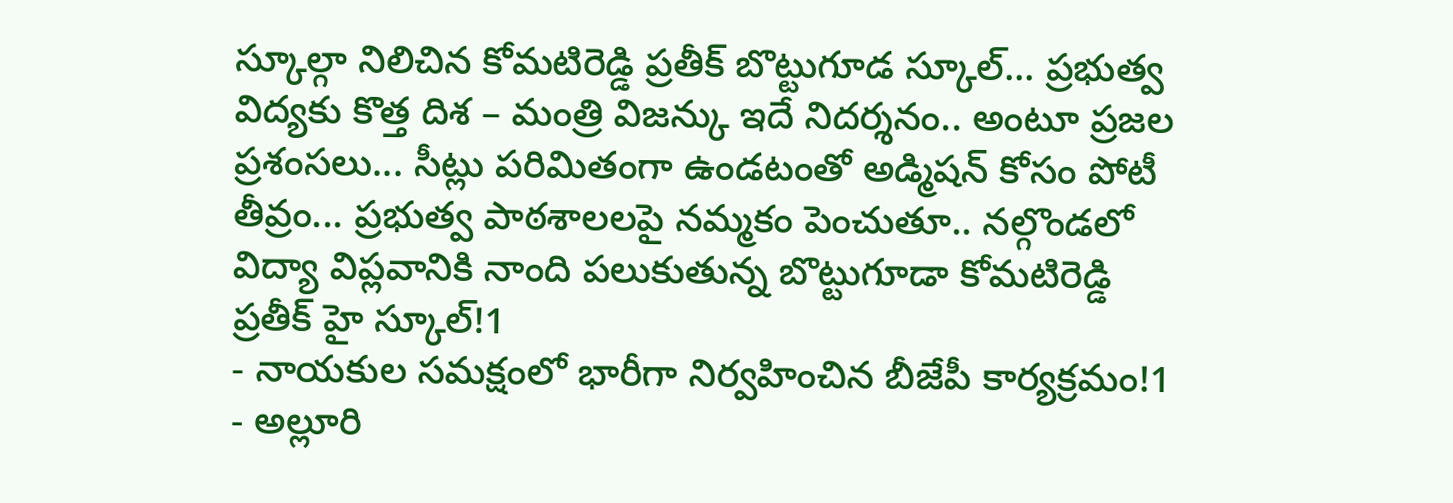స్కూల్గా నిలిచిన కోమటిరెడ్డి ప్రతీక్ బొట్టుగూడ స్కూల్... ప్రభుత్వ విద్యకు కొత్త దిశ – మంత్రి విజన్కు ఇదే నిదర్శనం.. అంటూ ప్రజల ప్రశంసలు... సీట్లు పరిమితంగా ఉండటంతో అడ్మిషన్ కోసం పోటీ తీవ్రం... ప్రభుత్వ పాఠశాలలపై నమ్మకం పెంచుతూ.. నల్గొండలో విద్యా విప్లవానికి నాంది పలుకుతున్న బొట్టుగూడా కోమటిరెడ్డి ప్రతీక్ హై స్కూల్!1
- నాయకుల సమక్షంలో భారీగా నిర్వహించిన బీజేపీ కార్యక్రమం!1
- అల్లూరి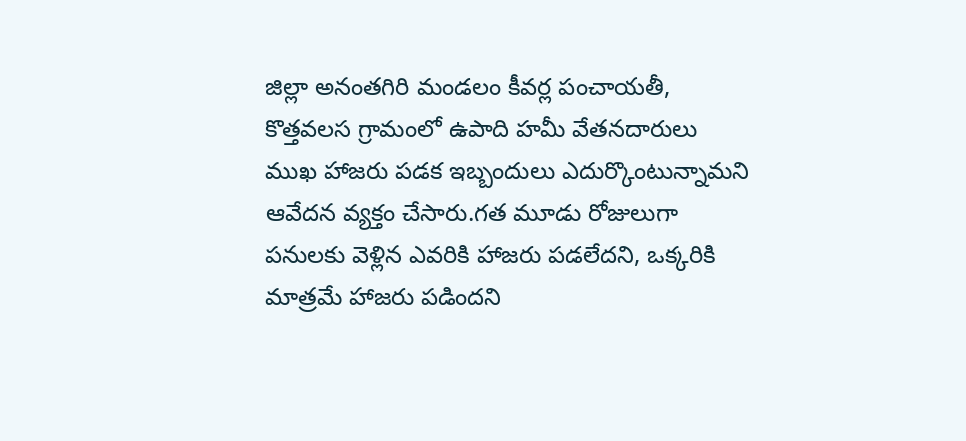జిల్లా అనంతగిరి మండలం కీవర్ల పంచాయతీ, కొత్తవలస గ్రామంలో ఉపాది హమీ వేతనదారులు ముఖ హాజరు పడక ఇబ్బందులు ఎదుర్కొంటున్నామని ఆవేదన వ్యక్తం చేసారు.గత మూడు రోజులుగా పనులకు వెళ్లిన ఎవరికి హాజరు పడలేదని, ఒక్కరికి మాత్రమే హాజరు పడిందని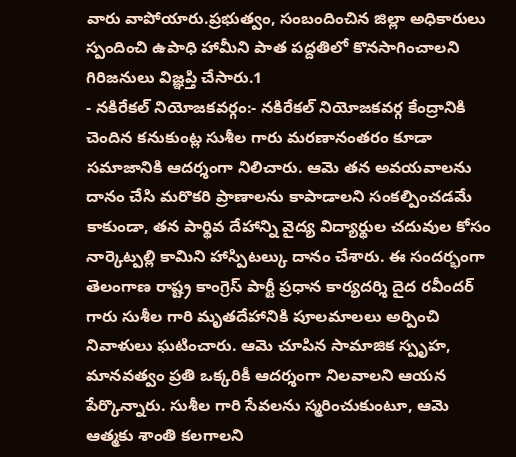వారు వాపోయారు.ప్రభుత్వం, సంబందించిన జిల్లా అధికారులు స్పందించి ఉపాధి హామీని పాత పద్దతిలో కొనసాగించాలని గిరిజనులు విజ్ఞప్తి చేసారు.1
- నకిరేకల్ నియోజకవర్గం:- నకిరేకల్ నియోజకవర్గ కేంద్రానికి చెందిన కనుకుంట్ల సుశీల గారు మరణానంతరం కూడా సమాజానికి ఆదర్శంగా నిలిచారు. ఆమె తన అవయవాలను దానం చేసి మరొకరి ప్రాణాలను కాపాడాలని సంకల్పించడమే కాకుండా, తన పార్థివ దేహాన్ని వైద్య విద్యార్థుల చదువుల కోసం నార్కెట్పల్లి కామిని హాస్పిటల్కు దానం చేశారు. ఈ సందర్భంగా తెలంగాణ రాష్ట్ర కాంగ్రెస్ పార్టీ ప్రధాన కార్యదర్శి దైద రవీందర్ గారు సుశీల గారి మృతదేహానికి పూలమాలలు అర్పించి నివాళులు ఘటించారు. ఆమె చూపిన సామాజిక స్పృహ, మానవత్వం ప్రతి ఒక్కరికీ ఆదర్శంగా నిలవాలని ఆయన పేర్కొన్నారు. సుశీల గారి సేవలను స్మరించుకుంటూ, ఆమె ఆత్మకు శాంతి కలగాలని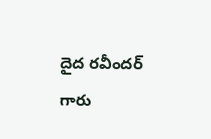దైద రవీందర్ గారు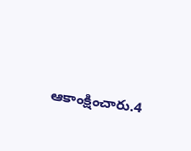ఆకాంక్షించారు.4